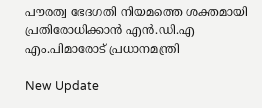പൗരത്വ ഭേദഗതി നിയമത്തെ ശക്തമായി പ്രതിരോധിക്കാന്‍ എന്‍.ഡി.എ എം.പിമാരോട് പ്രധാനമന്ത്രി

New Update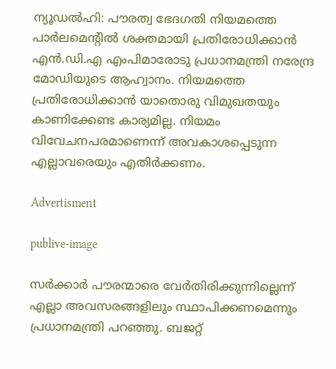ന്യൂഡല്‍ഹി: പൗരത്വ ഭേദഗതി നിയമത്തെ പാര്‍ലമെന്റില്‍ ശക്തമായി പ്രതിരോധിക്കാന്‍ എന്‍.ഡി.എ എംപിമാരോടു പ്രധാനമന്ത്രി നരേന്ദ്ര മോഡിയുടെ ആഹ്വാനം. നിയമത്തെ പ്രതിരോധിക്കാന്‍ യാതൊരു വിമുഖതയും കാണിക്കേണ്ട കാര്യമില്ല. നിയമം വിവേചനപരമാണെന്ന് അവകാശപ്പെടുന്ന എല്ലാവരെയും എതിര്‍ക്കണം.

Advertisment

publive-image

സര്‍ക്കാര്‍ പൗരന്മാരെ വേര്‍തിരിക്കുന്നില്ലെന്ന് എല്ലാ അവസരങ്ങളിലും സ്ഥാപിക്കണമെന്നും പ്രധാനമന്ത്രി പറഞ്ഞു. ബജറ്റ്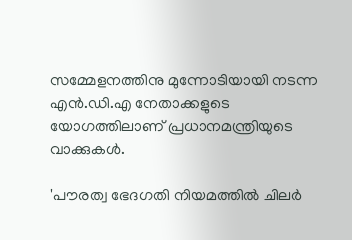സമ്മേളനത്തിനു മുന്നോടിയായി നടന്ന എന്‍.ഡി.എ നേതാക്കളുടെ യോഗത്തിലാണ് പ്രധാനമന്ത്രിയുടെ വാക്കുകള്‍.

'പൗരത്വ ഭേദഗതി നിയമത്തില്‍ ചിലര്‍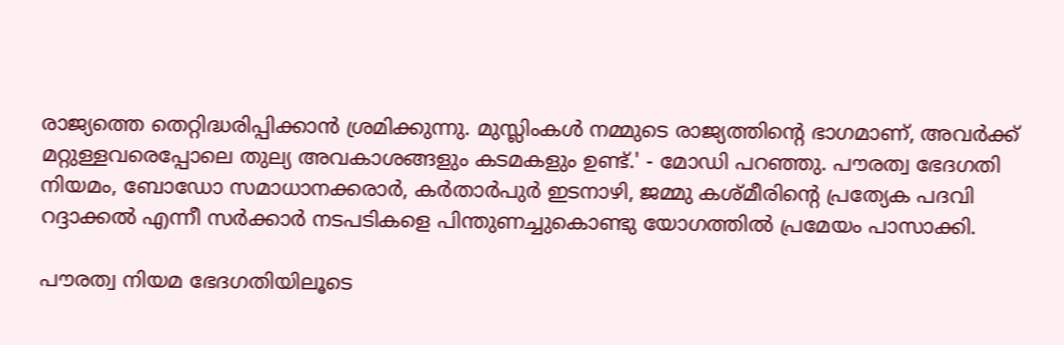രാജ്യത്തെ തെറ്റിദ്ധരിപ്പിക്കാന്‍ ശ്രമിക്കുന്നു. മുസ്ലിംകള്‍ നമ്മുടെ രാജ്യത്തിന്റെ ഭാഗമാണ്, അവര്‍ക്ക് മറ്റുള്ളവരെപ്പോലെ തുല്യ അവകാശങ്ങളും കടമകളും ഉണ്ട്.' - മോഡി പറഞ്ഞു. പൗരത്വ ഭേദഗതി നിയമം, ബോഡോ സമാധാനക്കരാര്‍, കര്‍താര്‍പുര്‍ ഇടനാഴി, ജമ്മു കശ്മീരിന്റെ പ്രത്യേക പദവി റദ്ദാക്കല്‍ എന്നീ സര്‍ക്കാര്‍ നടപടികളെ പിന്തുണച്ചുകൊണ്ടു യോഗത്തില്‍ പ്രമേയം പാസാക്കി.

പൗരത്വ നിയമ ഭേദഗതിയിലൂടെ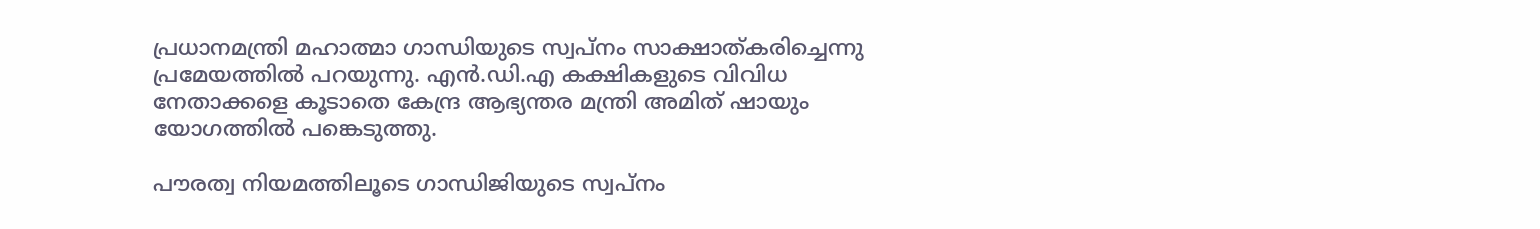പ്രധാനമന്ത്രി മഹാത്മാ ഗാന്ധിയുടെ സ്വപ്നം സാക്ഷാത്കരിച്ചെന്നു പ്രമേയത്തില്‍ പറയുന്നു. എന്‍.ഡി.എ കക്ഷികളുടെ വിവിധ നേതാക്കളെ കൂടാതെ കേന്ദ്ര ആഭ്യന്തര മന്ത്രി അമിത് ഷായും യോഗത്തില്‍ പങ്കെടുത്തു.

പൗരത്വ നിയമത്തിലൂടെ ഗാന്ധിജിയുടെ സ്വപ്നം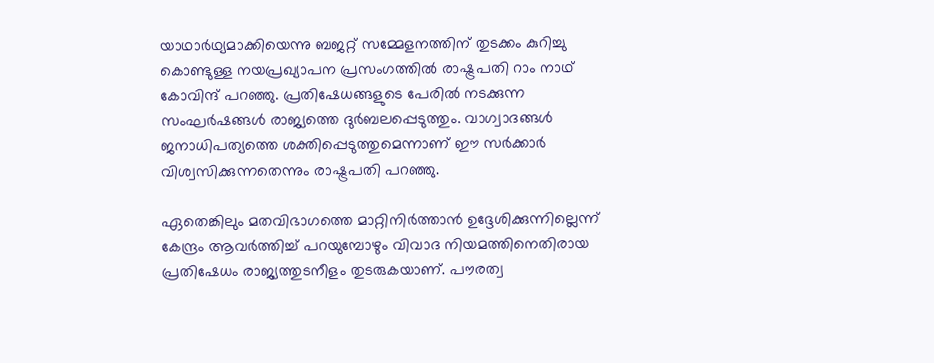യാഥാര്‍ഥ്യമാക്കിയെന്നു ബജറ്റ് സമ്മേളനത്തിന് തുടക്കം കുറിച്ചു കൊണ്ടുള്ള നയപ്രഖ്യാപന പ്രസംഗത്തില്‍ രാഷ്ട്രപതി റാം നാഥ് കോവിന്ദ് പറഞ്ഞു. പ്രതിഷേധങ്ങളുടെ പേരില്‍ നടക്കുന്ന സംഘര്‍ഷങ്ങള്‍ രാജ്യത്തെ ദുര്‍ബലപ്പെടുത്തും. വാഗ്വാദങ്ങള്‍ ജനാധിപത്യത്തെ ശക്തിപ്പെടുത്തുമെന്നാണ് ഈ സര്‍ക്കാര്‍ വിശ്വസിക്കുന്നതെന്നും രാഷ്ട്രപതി പറഞ്ഞു.

ഏതെങ്കിലും മതവിഭാഗത്തെ മാറ്റിനിര്‍ത്താന്‍ ഉദ്ദേശിക്കുന്നില്ലെന്ന് കേന്ദ്രം ആവര്‍ത്തിച്ച് പറയുമ്പോഴും വിവാദ നിയമത്തിനെതിരായ പ്രതിഷേധം രാജ്യത്തുടനീളം തുടരുകയാണ്. പൗരത്വ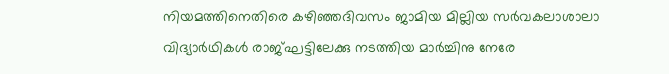നിയമത്തിനെതിരെ കഴിഞ്ഞദിവസം ജാമിയ മില്ലിയ സര്‍വകലാശാലാ വിദ്യാര്‍ഥികള്‍ രാജ്ഘട്ടിലേക്കു നടത്തിയ മാര്‍ച്ചിനു നേരേ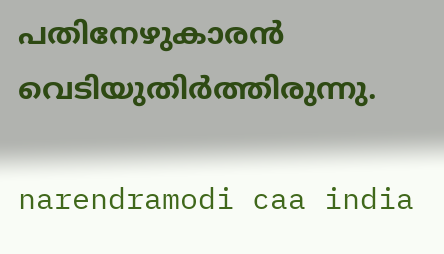പതിനേഴുകാരന്‍ വെടിയുതിര്‍ത്തിരുന്നു.

narendramodi caa india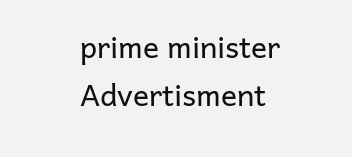prime minister
Advertisment